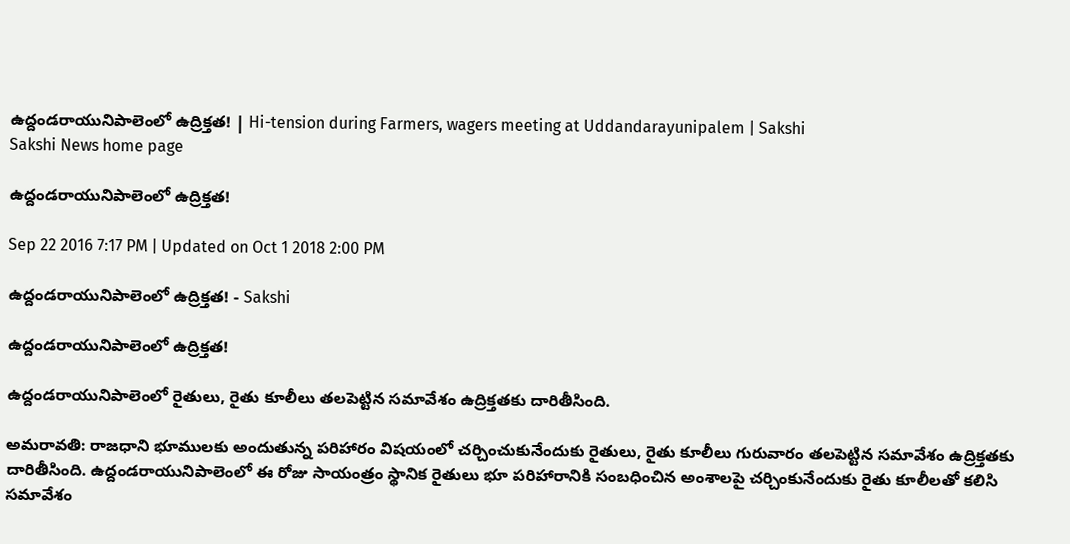ఉద్దండరాయునిపాలెంలో ఉద్రిక్తత! | Hi-tension during Farmers, wagers meeting at Uddandarayunipalem | Sakshi
Sakshi News home page

ఉద్దండరాయునిపాలెంలో ఉద్రిక్తత!

Sep 22 2016 7:17 PM | Updated on Oct 1 2018 2:00 PM

ఉద్దండరాయునిపాలెంలో ఉద్రిక్తత! - Sakshi

ఉద్దండరాయునిపాలెంలో ఉద్రిక్తత!

ఉద్దండరాయునిపాలెంలో రైతులు, రైతు కూలీలు తలపెట్టిన సమావేశం ఉద్రిక్తతకు దారితీసింది.

అమరావతి: రాజధాని భూములకు అందుతున్న పరిహారం విషయంలో చర్చించుకునేందుకు రైతులు, రైతు కూలీలు గురువారం తలపెట్టిన సమావేశం ఉద్రిక్తతకు దారితీసింది. ఉద్దండరాయునిపాలెంలో ఈ రోజు సాయంత్రం స్థానిక రైతులు భూ పరిహారానికి సంబధించిన అంశాలపై చర్చింకునేందుకు రైతు కూలీలతో కలిసి సమావేశం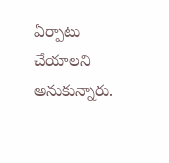ఏర్పాటు చేయాలని అనుకున్నారు.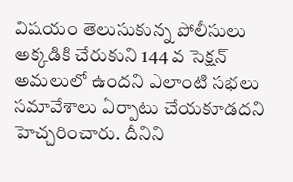విషయం తెలుసుకున్న పోలీసులు అక్కడికి చేరుకుని 144 వ సెక్షన్ అమలులో ఉందని ఎలాంటి సభలు సమావేశాలు ఏర్పాటు చేయకూడదని హెచ్చరించారు. దీనిని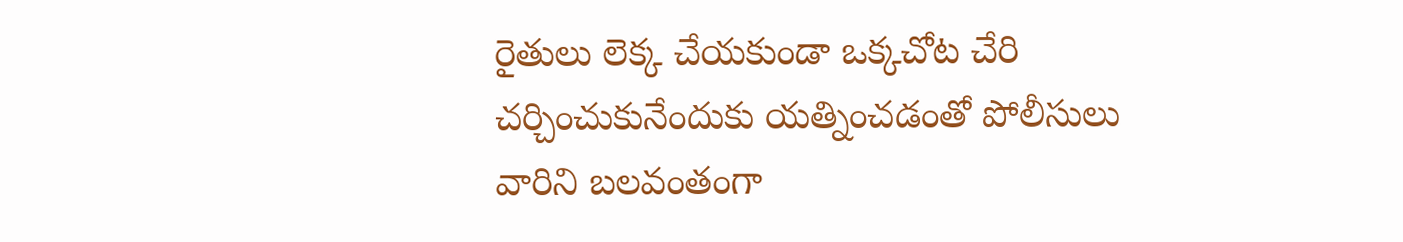రైతులు లెక్క చేయకుండా ఒక్కచోట చేరి చర్చించుకునేందుకు యత్నించడంతో పోలీసులు వారిని బలవంతంగా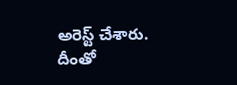అరెస్ట్ చేశారు. దీంతో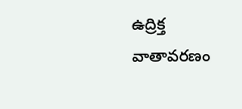ఉద్రిక్త వాతావరణం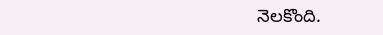నెలకొంది.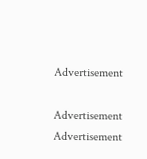Advertisement

Advertisement
Advertisement